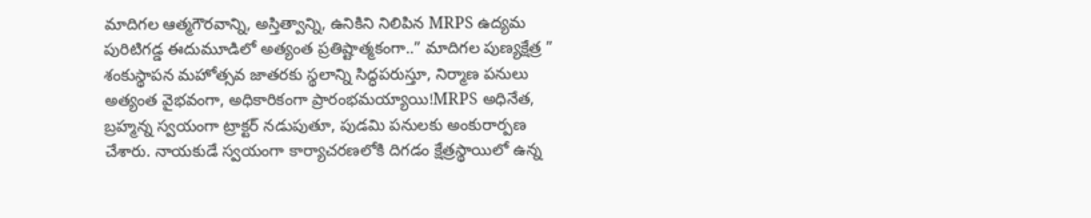మాదిగల ఆత్మగౌరవాన్ని, అస్తిత్వాన్ని, ఉనికిని నిలిపిన MRPS ఉద్యమ పురిటిగడ్డ ఈదుమూడిలో అత్యంత ప్రతిష్టాత్మకంగా..” మాదిగల పుణ్యక్షేత్ర ” శంకుస్థాపన మహోత్సవ జాతరకు స్థలాన్ని సిద్ధపరుస్తూ, నిర్మాణ పనులు అత్యంత వైభవంగా, అధికారికంగా ప్రారంభమయ్యాయి!MRPS అధినేత, బ్రహ్మన్న స్వయంగా ట్రాక్టర్ నడుపుతూ, పుడమి పనులకు అంకురార్పణ చేశారు. నాయకుడే స్వయంగా కార్యాచరణలోకి దిగడం క్షేత్రస్థాయిలో ఉన్న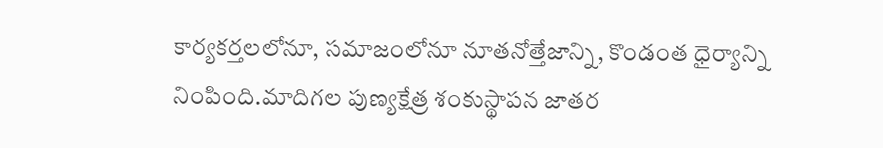కార్యకర్తలలోనూ, సమాజంలోనూ నూతనోత్తేజాన్ని, కొండంత ధైర్యాన్ని నింపింది.మాదిగల పుణ్యక్షేత్ర శంకుస్థాపన జాతర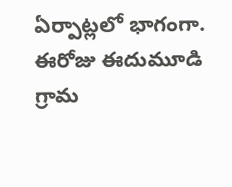ఏర్పాట్లలో భాగంగా. ఈరోజు ఈదుమూడి గ్రామ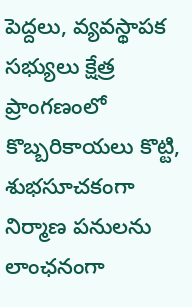పెద్దలు, వ్యవస్థాపక సభ్యులు క్షేత్ర ప్రాంగణంలో కొబ్బరికాయలు కొట్టి, శుభసూచకంగా నిర్మాణ పనులను లాంఛనంగా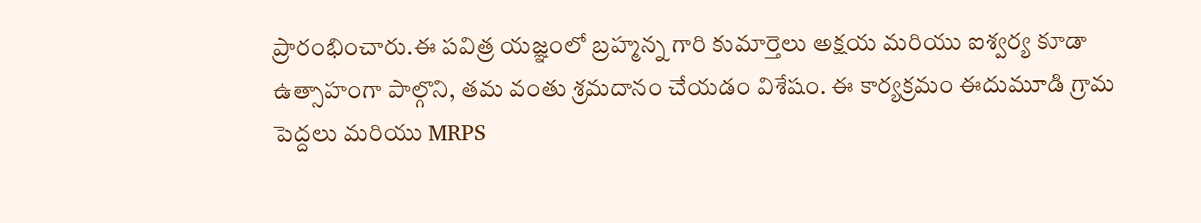ప్రారంభించారు.ఈ పవిత్ర యజ్ఞంలో బ్రహ్మన్న గారి కుమార్తెలు అక్షయ మరియు ఐశ్వర్య కూడా ఉత్సాహంగా పాల్గొని, తమ వంతు శ్రమదానం చేయడం విశేషం. ఈ కార్యక్రమం ఈదుమూడి గ్రామ పెద్దలు మరియు MRPS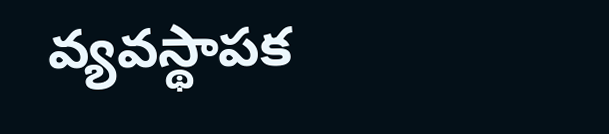వ్యవస్థాపక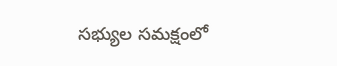సభ్యుల సమక్షంలో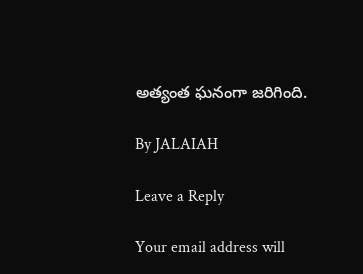అత్యంత ఘనంగా జరిగింది.

By JALAIAH

Leave a Reply

Your email address will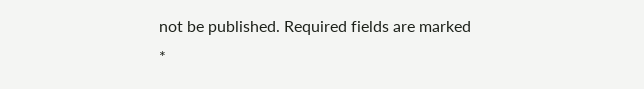not be published. Required fields are marked *